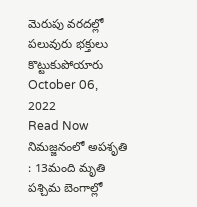మెరుపు వరదల్లో పలువురు భక్తులు కొట్టుకుపోయారు
October 06, 2022
Read Now
నిమజ్జనంలో అపశృతి : 13మంది మృతి
పశ్చిమ బెంగాల్లో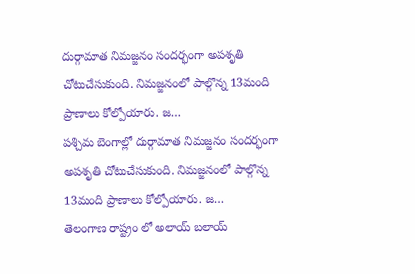దుర్గామాత నిమజ్జనం సందర్భంగా అపశృతి చోటుచేసుకుంది. నిమజ్జనంలో పాల్గొన్న 13మంది ప్రాణాలు కోల్పోయారు. జ…
పశ్చిమ బెంగాల్లో దుర్గామాత నిమజ్జనం సందర్భంగా అపశృతి చోటుచేసుకుంది. నిమజ్జనంలో పాల్గొన్న 13మంది ప్రాణాలు కోల్పోయారు. జ…
తెలంగాణ రాష్ట్రం లో అలాయ్ బలాయ్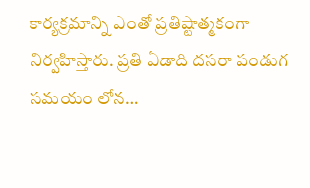కార్యక్రమాన్ని ఎంతో ప్రతిష్టాత్మకంగా నిర్వహిస్తారు. ప్రతి ఏడాది దసరా పండుగ సమయం లోన…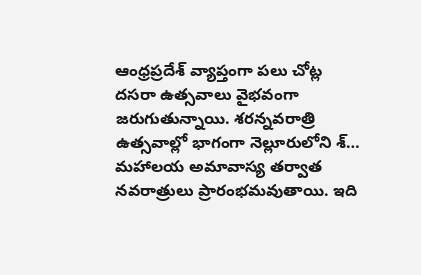ఆంధ్రప్రదేశ్ వ్యాప్తంగా పలు చోట్ల దసరా ఉత్సవాలు వైభవంగా జరుగుతున్నాయి. శరన్నవరాత్రి ఉత్సవాల్లో భాగంగా నెల్లూరులోని శ్…
మహాలయ అమావాస్య తర్వాత నవరాత్రులు ప్రారంభమవుతాయి. ఇది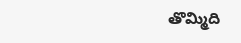తొమ్మిది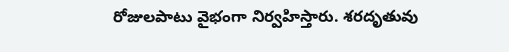రోజులపాటు వైభంగా నిర్వహిస్తారు. శరదృతువు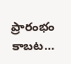ప్రారంభం కాబట…